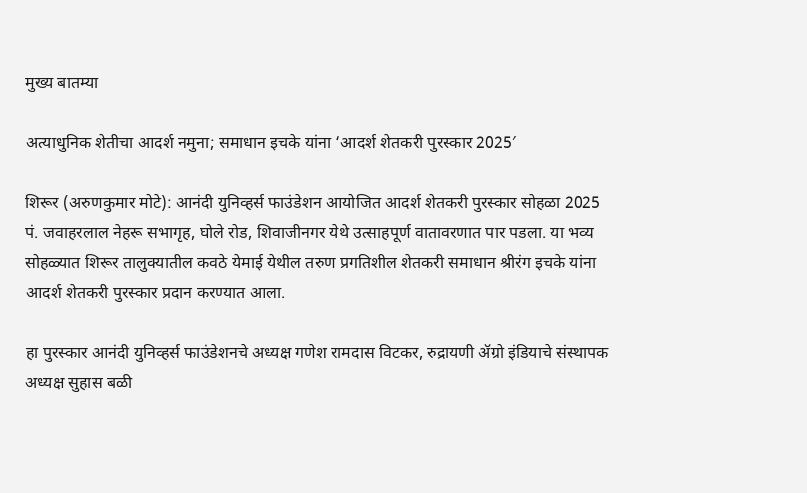मुख्य बातम्या

अत्याधुनिक शेतीचा आदर्श नमुना; समाधान इचके यांना ‘आदर्श शेतकरी पुरस्कार 2025′

शिरूर (अरुणकुमार मोटे): आनंदी युनिव्हर्स फाउंडेशन आयोजित आदर्श शेतकरी पुरस्कार सोहळा 2025 पं. जवाहरलाल नेहरू सभागृह, घोले रोड, शिवाजीनगर येथे उत्साहपूर्ण वातावरणात पार पडला. या भव्य सोहळ्यात शिरूर तालुक्यातील कवठे येमाई येथील तरुण प्रगतिशील शेतकरी समाधान श्रीरंग इचके यांना आदर्श शेतकरी पुरस्कार प्रदान करण्यात आला.

हा पुरस्कार आनंदी युनिव्हर्स फाउंडेशनचे अध्यक्ष गणेश रामदास विटकर, रुद्रायणी ॲग्रो इंडियाचे संस्थापक अध्यक्ष सुहास बळी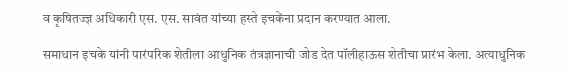व कृषितज्ज्ञ अधिकारी एस. एस. सावंत यांच्या हस्ते इचकेंना प्रदान करण्यात आला.

समाधान इचके यांनी पारंपरिक शेतीला आधुनिक तंत्रज्ञानाची जोड देत पॉलीहाऊस शेतीचा प्रारंभ केला. अत्याधुनिक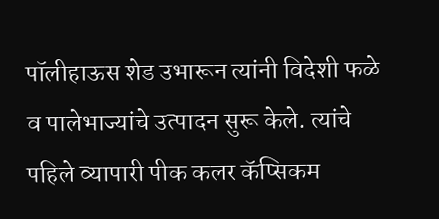पॉलीहाऊस शेड उभारून त्यांनी विदेशी फळे व पालेभाज्यांचे उत्पादन सुरू केले. त्यांचे पहिले व्यापारी पीक कलर कॅप्सिकम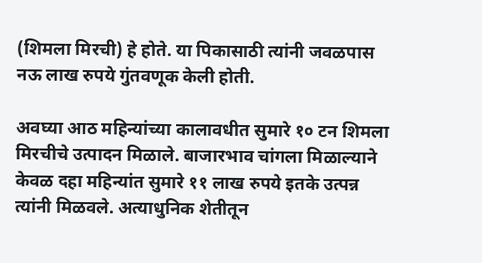(शिमला मिरची) हे होते. या पिकासाठी त्यांनी जवळपास नऊ लाख रुपये गुंतवणूक केली होती.

अवघ्या आठ महिन्यांच्या कालावधीत सुमारे १० टन शिमला मिरचीचे उत्पादन मिळाले. बाजारभाव चांगला मिळाल्याने केवळ दहा महिन्यांत सुमारे ११ लाख रुपये इतके उत्पन्न त्यांनी मिळवले. अत्याधुनिक शेतीतून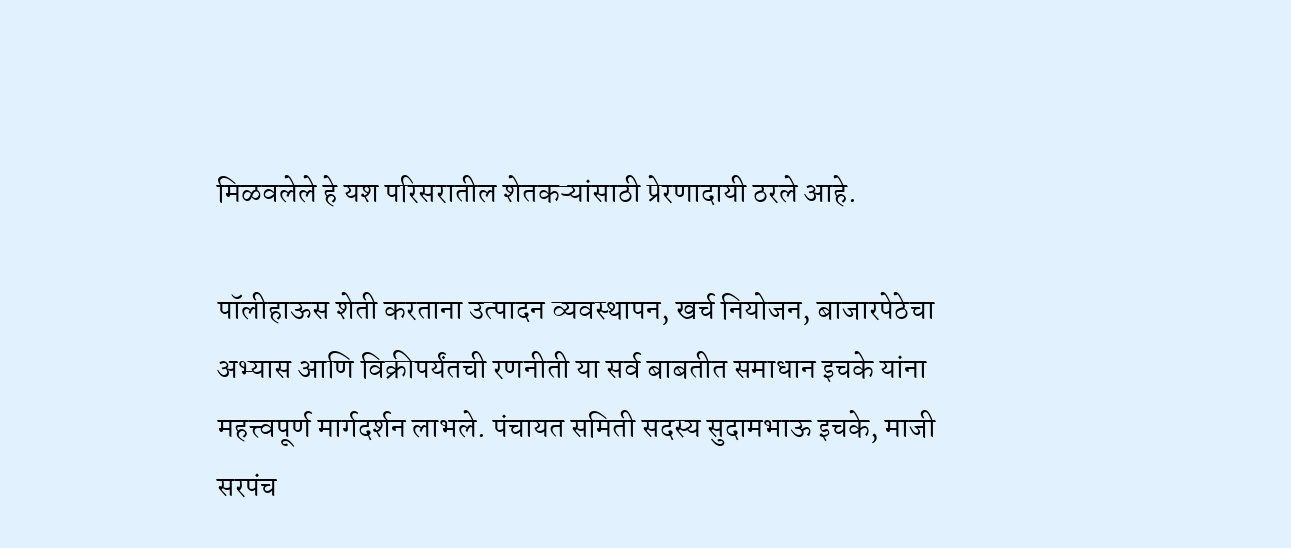मिळवलेले हे यश परिसरातील शेतकऱ्यांसाठी प्रेरणादायी ठरले आहे.

पॉलीहाऊस शेती करताना उत्पादन व्यवस्थापन, खर्च नियोजन, बाजारपेठेचा अभ्यास आणि विक्रीपर्यंतची रणनीती या सर्व बाबतीत समाधान इचके यांना महत्त्वपूर्ण मार्गदर्शन लाभले. पंचायत समिती सदस्य सुदामभाऊ इचके, माजी सरपंच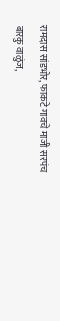रामदास सांडभोर, फाकटे गावचे माजी सरपंच बारकु वाळुंज,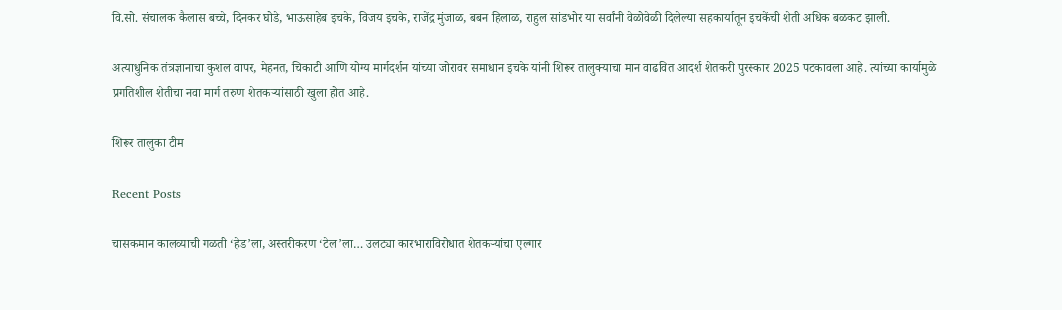वि.सो. संचालक कैलास बच्चे, दिनकर घोडे, भाऊसाहेब इचके, विजय इचके, राजेंद्र मुंजाळ, बबन हिलाळ, राहुल सांडभोर या सर्वांनी वेळोवेळी दिलेल्या सहकार्यातून इचकेंची शेती अधिक बळकट झाली.

अत्याधुनिक तंत्रज्ञानाचा कुशल वापर, मेहनत, चिकाटी आणि योग्य मार्गदर्शन यांच्या जोरावर समाधान इचके यांनी शिरूर तालुक्याचा मान वाढवित आदर्श शेतकरी पुरस्कार 2025 पटकावला आहे. त्यांच्या कार्यामुळे प्रगतिशील शेतीचा नवा मार्ग तरुण शेतकऱ्यांसाठी खुला होत आहे.

शिरूर तालुका टीम

Recent Posts

चासकमान कालव्याची गळती ‘हेड’ला, अस्तरीकरण ‘टेल’ला… उलट्या कारभाराविरोधात शेतकऱ्यांचा एल्गार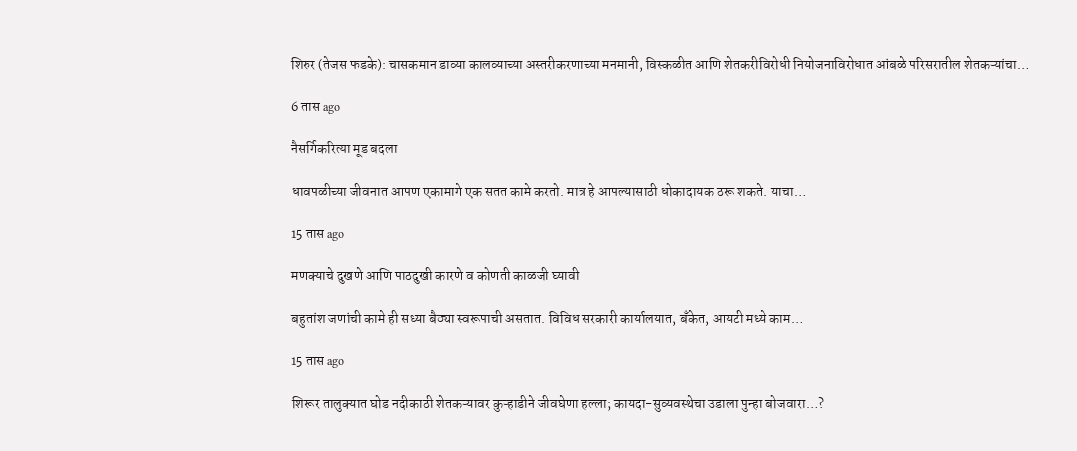शिरुर (तेजस फडके): चासकमान डाव्या कालव्याच्या अस्तरीकरणाच्या मनमानी, विस्कळीत आणि शेतकरीविरोधी नियोजनाविरोधात आंबळे परिसरातील शेतकऱ्यांचा…

6 तास ago

नैसर्गिकरित्या मूड बदला

धावपळीच्या जीवनात आपण एकामागे एक सतत कामे करतो. मात्र हे आपल्यासाठी धोकादायक ठरू शकते. याचा…

15 तास ago

मणक्याचे दुखणे आणि पाठदुखी कारणे व कोणती काळजी घ्यावी

बहुतांश जणांची कामे ही सध्या बैठ्या स्वरूपाची असतात. विविध सरकारी कार्यालयात, बँकेत, आयटी मध्ये काम…

15 तास ago

शिरूर तालुक्यात घोड नदीकाठी शेतकऱ्यावर कुऱ्हाडीने जीवघेणा हल्ला; कायदा-सुव्यवस्थेचा उडाला पुन्हा बोजवारा…?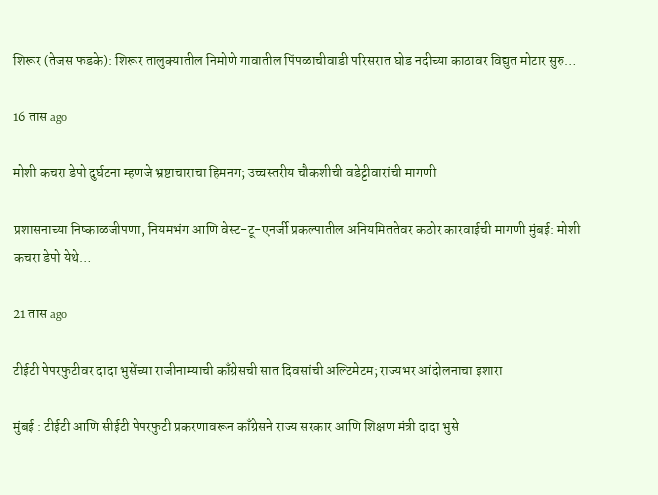शिरूर (तेजस फडके): शिरूर तालुक्यातील निमोणे गावातील पिंपळाचीवाडी परिसरात घोड नदीच्या काठावर विद्युत मोटार सुरु…

16 तास ago

मोशी कचरा डेपो दुर्घटना म्हणजे भ्रष्टाचाराचा हिमनग; उच्चस्तरीय चौकशीची वडेट्टीवारांची मागणी

प्रशासनाच्या निष्काळजीपणा, नियमभंग आणि वेस्ट-टू-एनर्जी प्रकल्पातील अनियमिततेवर कठोर कारवाईची मागणी मुंबई: मोशी कचरा डेपो येथे…

21 तास ago

टीईटी पेपरफुटीवर दादा भुसेंच्या राजीनाम्याची काँग्रेसची सात दिवसांची अल्टिमेटम; राज्यभर आंदोलनाचा इशारा

मुंबई : टीईटी आणि सीईटी पेपरफुटी प्रकरणावरून काँग्रेसने राज्य सरकार आणि शिक्षण मंत्री दादा भुसे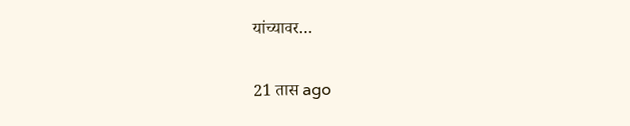यांच्यावर…

21 तास ago